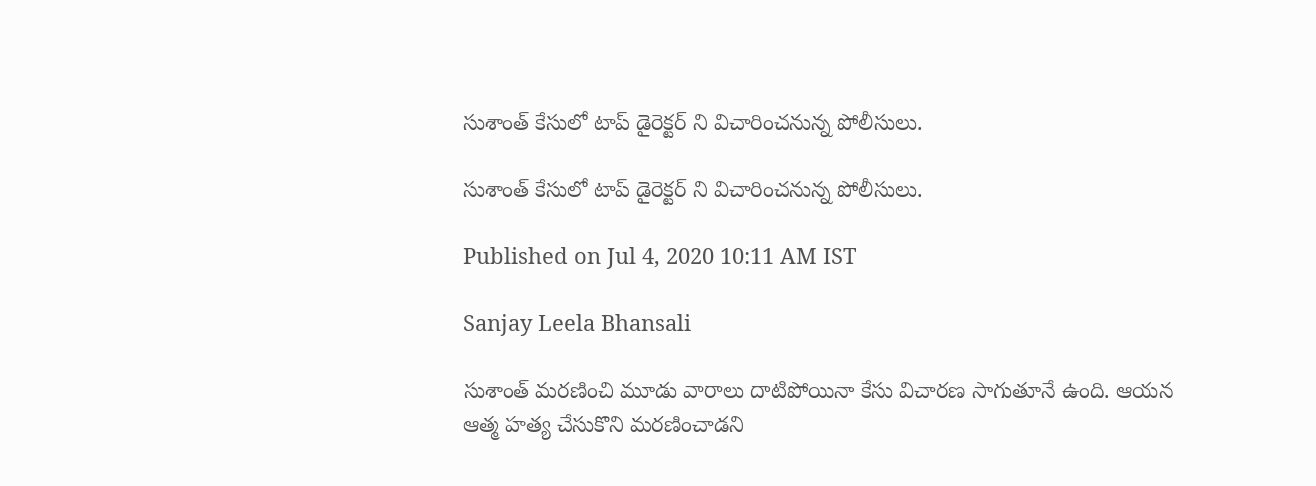సుశాంత్ కేసులో టాప్ డైరెక్టర్ ని విచారించనున్న పోలీసులు.

సుశాంత్ కేసులో టాప్ డైరెక్టర్ ని విచారించనున్న పోలీసులు.

Published on Jul 4, 2020 10:11 AM IST

Sanjay Leela Bhansali

సుశాంత్ మరణించి మూడు వారాలు దాటిపోయినా కేసు విచారణ సాగుతూనే ఉంది. ఆయన ఆత్మ హత్య చేసుకొని మరణించాడని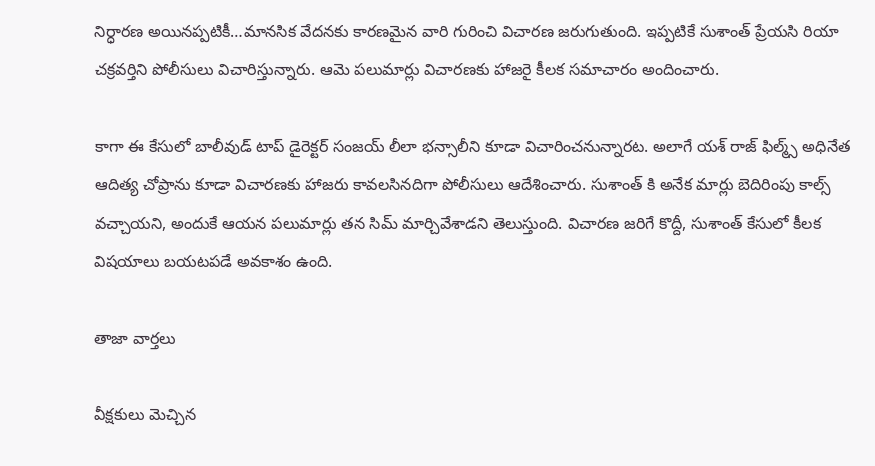నిర్ధారణ అయినప్పటికీ…మానసిక వేదనకు కారణమైన వారి గురించి విచారణ జరుగుతుంది. ఇప్పటికే సుశాంత్ ప్రేయసి రియా చక్రవర్తిని పోలీసులు విచారిస్తున్నారు. ఆమె పలుమార్లు విచారణకు హాజరై కీలక సమాచారం అందించారు.

కాగా ఈ కేసులో బాలీవుడ్ టాప్ డైరెక్టర్ సంజయ్ లీలా భన్సాలీని కూడా విచారించనున్నారట. అలాగే యశ్ రాజ్ ఫిల్మ్స్ అధినేత ఆదిత్య చోప్రాను కూడా విచారణకు హాజరు కావలసినదిగా పోలీసులు ఆదేశించారు. సుశాంత్ కి అనేక మార్లు బెదిరింపు కాల్స్ వచ్చాయని, అందుకే ఆయన పలుమార్లు తన సిమ్ మార్చివేశాడని తెలుస్తుంది. విచారణ జరిగే కొద్దీ, సుశాంత్ కేసులో కీలక విషయాలు బయటపడే అవకాశం ఉంది.

తాజా వార్తలు

వీక్షకులు మెచ్చిన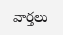వార్తలు